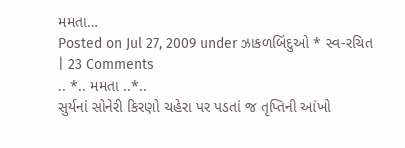મમતા…
Posted on Jul 27, 2009 under ઝાકળબિંદુઓ * સ્વ-રચિત | 23 Comments
.. *.. મમતા ..*..
સુર્યનાં સોનેરી કિરણો ચહેરા પર પડતાં જ તૃપ્તિની આંખો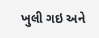ખુલી ગઇ અને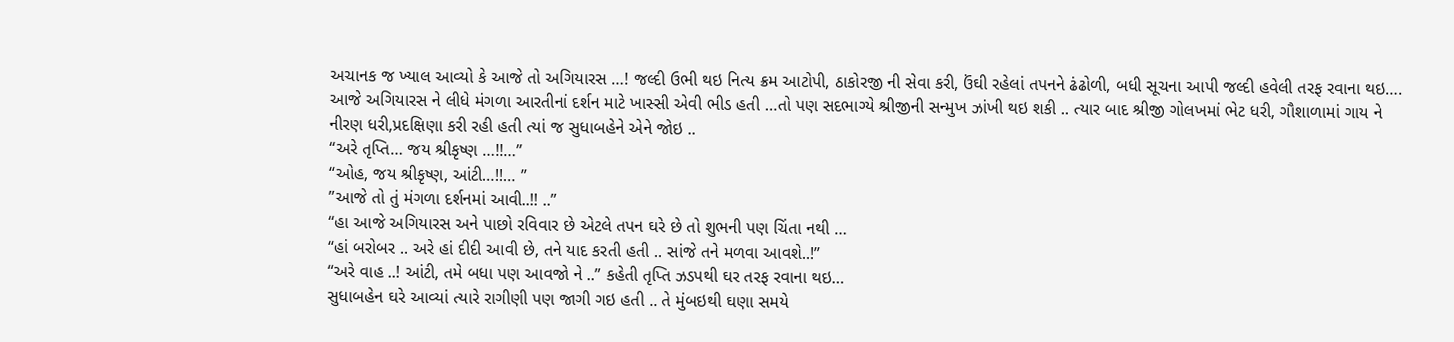અચાનક જ ખ્યાલ આવ્યો કે આજે તો અગિયારસ …! જલ્દી ઉભી થઇ નિત્ય ક્રમ આટોપી, ઠાકોરજી ની સેવા કરી, ઉંઘી રહેલાં તપનને ઢંઢોળી, બધી સૂચના આપી જલ્દી હવેલી તરફ રવાના થઇ…. આજે અગિયારસ ને લીધે મંગળા આરતીનાં દર્શન માટે ખાસ્સી એવી ભીડ હતી …તો પણ સદભાગ્યે શ્રીજીની સન્મુખ ઝાંખી થઇ શકી .. ત્યાર બાદ શ્રીજી ગોલખમાં ભેટ ધરી, ગૌશાળામાં ગાય ને નીરણ ધરી,પ્રદક્ષિણા કરી રહી હતી ત્યાં જ સુધાબહેને એને જોઇ ..
“અરે તૃપ્તિ… જય શ્રીકૃષ્ણ …!!…”
“ઓહ, જય શ્રીકૃષ્ણ, આંટી…!!… ”
”આજે તો તું મંગળા દર્શનમાં આવી..!! ..”
“હા આજે અગિયારસ અને પાછો રવિવાર છે એટલે તપન ઘરે છે તો શુભની પણ ચિંતા નથી …
“હાં બરોબર .. અરે હાં દીદી આવી છે, તને યાદ કરતી હતી .. સાંજે તને મળવા આવશે..!”
“અરે વાહ ..! આંટી, તમે બધા પણ આવજો ને ..” કહેતી તૃપ્તિ ઝડપથી ઘર તરફ રવાના થઇ…
સુધાબહેન ઘરે આવ્યાં ત્યારે રાગીણી પણ જાગી ગઇ હતી .. તે મુંબઇથી ઘણા સમયે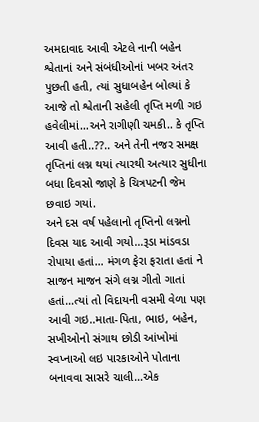અમદાવાદ આવી એટલે નાની બહેન શ્વેતાનાં અને સંબંધીઓનાં ખબર અંતર પુછતી હતી, ત્યાં સુધાબહેન બોલ્યાં કે આજે તો શ્વેતાની સહેલી તૃપ્તિ મળી ગઇ હવેલીમાં…અને રાગીણી ચમકી.. કે તૃપ્તિ આવી હતી..??.. અને તેની નજર સમક્ષ તૃપ્તિનાં લગ્ન થયાં ત્યારથી અત્યાર સુધીના બધા દિવસો જાણે કે ચિત્રપટની જેમ છવાઇ ગયાં.
અને દસ વર્ષ પહેલાનો તૃપ્તિનો લગ્નનો દિવસ યાદ આવી ગયો…રૂડા માંડવડા રોપાયા હતાં… મંગળ ફેરા ફરાતા હતાં ને સાજન માજન સંગે લગ્ન ગીતો ગાતાં હતાં…ત્યાં તો વિદાયની વસમી વેળા પણ આવી ગઇ..માતા-પિતા, ભાઇ, બહેન, સખીઓનો સંગાથ છોડી આંખોમાં સ્વપ્નાઓ લઇ પારકાઓને પોતાના બનાવવા સાસરે ચાલી…એક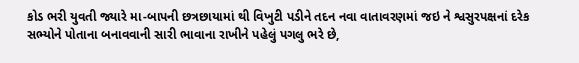કોડ ભરી યુવતી જ્યારે મા-બાપની છત્રછાયામાં થી વિખુટી પડીને તદન નવા વાતાવરણમાં જઇ ને શ્વસુરપક્ષનાં દરેક સભ્યોને પોતાના બનાવવાની સારી ભાવાના રાખીને પહેલું પગલુ ભરે છે,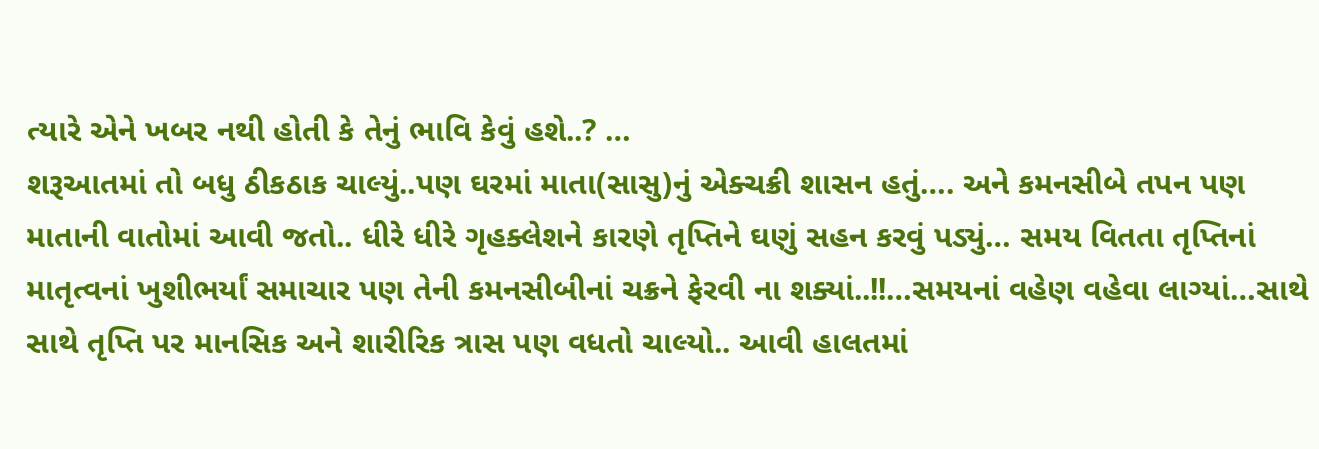ત્યારે એને ખબર નથી હોતી કે તેનું ભાવિ કેવું હશે..? …
શરૂઆતમાં તો બધુ ઠીકઠાક ચાલ્યું..પણ ઘરમાં માતા(સાસુ)નું એક્ચક્રી શાસન હતું…. અને કમનસીબે તપન પણ માતાની વાતોમાં આવી જતો.. ધીરે ધીરે ગૃહક્લેશને કારણે તૃપ્તિને ઘણું સહન કરવું પડ્યું… સમય વિતતા તૃપ્તિનાં માતૃત્વનાં ખુશીભર્યાં સમાચાર પણ તેની કમનસીબીનાં ચક્રને ફેરવી ના શક્યાં..!!…સમયનાં વહેણ વહેવા લાગ્યાં…સાથે સાથે તૃપ્તિ પર માનસિક અને શારીરિક ત્રાસ પણ વધતો ચાલ્યો.. આવી હાલતમાં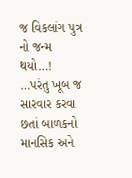જ વિકલાંગ પુત્ર નો જન્મ થયો…! …પરંતુ ખૂબ જ સારવાર કરવા છતાં બાળકનો માનસિક અને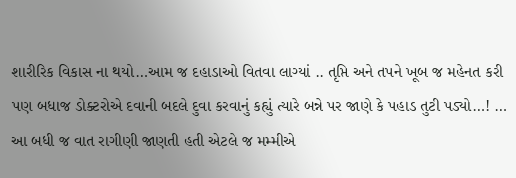શારીરિક વિકાસ ના થયો…આમ જ દહાડાઓ વિતવા લાગ્યાં .. તૃપ્તિ અને તપને ખૂબ જ મહેનત કરી પણ બધાજ ડોક્ટરોએ દવાની બદલે દુવા કરવાનું કહ્યું ત્યારે બન્ને પર જાણે કે પહાડ તુટી પડ્યો…! …
આ બધી જ વાત રાગીણી જાણતી હતી એટલે જ મમ્મીએ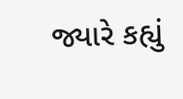જ્યારે કહ્યું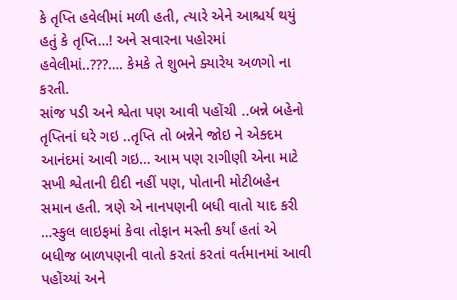કે તૃપ્તિ હવેલીમાં મળી હતી, ત્યારે એને આશ્ચર્ય થયું હતું કે તૃપ્તિ…! અને સવારના પહોરમાં હવેલીમાં..???…. કેમકે તે શુભને ક્યારેય અળગો ના કરતી.
સાંજ પડી અને શ્વેતા પણ આવી પહોંચી ..બન્ને બહેનો તૃપ્તિનાં ઘરે ગઇ ..તૃપ્તિ તો બન્નેને જોઇ ને એક્દમ આનંદમાં આવી ગઇ… આમ પણ રાગીણી એના માટે સખી શ્વેતાની દીદી નહીં પણ, પોતાની મોટીબહેન સમાન હતી. ત્રણે એ નાનપણની બધી વાતો યાદ કરી …સ્કુલ લાઇફમાં કેવા તોફાન મસ્તી કર્યાં હતાં એ બધીજ બાળપણની વાતો કરતાં કરતાં વર્તમાનમાં આવી પહોંચ્યાં અને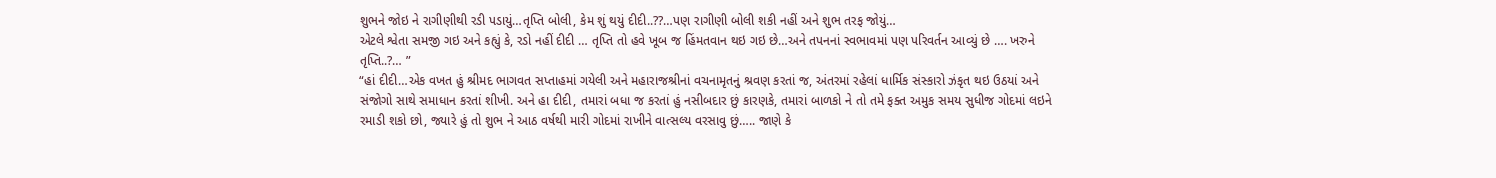શુભને જોઇ ને રાગીણીથી રડી પડાયું…તૃપ્તિ બોલી, કેમ શું થયું દીદી..??…પણ રાગીણી બોલી શકી નહીં અને શુભ તરફ જોયું…
એટલે શ્વેતા સમજી ગઇ અને કહ્યું કે, રડો નહીં દીદી … તૃપ્તિ તો હવે ખૂબ જ હિંમતવાન થઇ ગઇ છે…અને તપનનાં સ્વભાવમાં પણ પરિવર્તન આવ્યું છે …. ખરુને તૃપ્તિ..?… ”
“હાં દીદી…એક વખત હું શ્રીમદ ભાગવત સપ્તાહમાં ગયેલી અને મહારાજશ્રીનાં વચનામૃતનું શ્રવણ કરતાં જ, અંતરમાં રહેલાં ધાર્મિક સંસ્કારો ઝંકૃત થઇ ઉઠયાં અને સંજોગો સાથે સમાધાન કરતાં શીખી. અને હા દીદી, તમારાં બધા જ કરતાં હું નસીબદાર છું કારણકે, તમારાં બાળકો ને તો તમે ફક્ત અમુક સમય સુધીજ ગોદમાં લઇને રમાડી શકો છો, જ્યારે હું તો શુભ ને આઠ વર્ષથી મારી ગોદમાં રાખીને વાત્સલ્ય વરસાવુ છું….. જાણે કે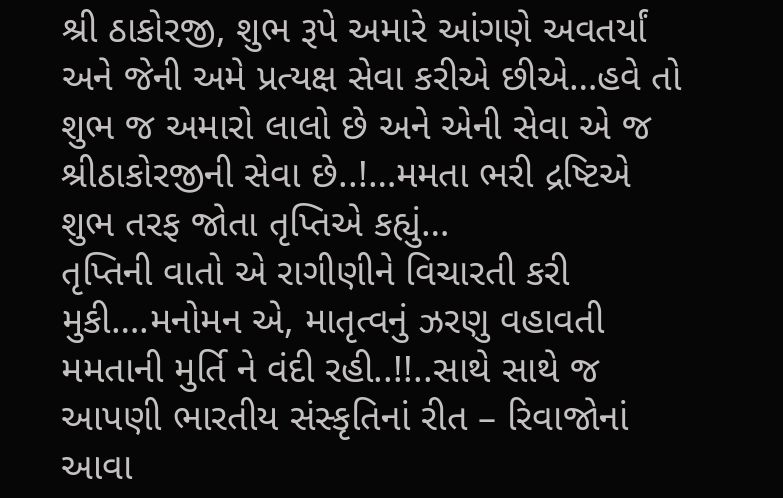શ્રી ઠાકોરજી, શુભ રૂપે અમારે આંગણે અવતર્યાં અને જેની અમે પ્રત્યક્ષ સેવા કરીએ છીએ…હવે તો શુભ જ અમારો લાલો છે અને એની સેવા એ જ શ્રીઠાકોરજીની સેવા છે..!…મમતા ભરી દ્રષ્ટિએ શુભ તરફ જોતા તૃપ્તિએ કહ્યું…
તૃપ્તિની વાતો એ રાગીણીને વિચારતી કરી મુકી….મનોમન એ, માતૃત્વનું ઝરણુ વહાવતી મમતાની મુર્તિ ને વંદી રહી..!!..સાથે સાથે જ આપણી ભારતીય સંસ્કૃતિનાં રીત – રિવાજોનાં આવા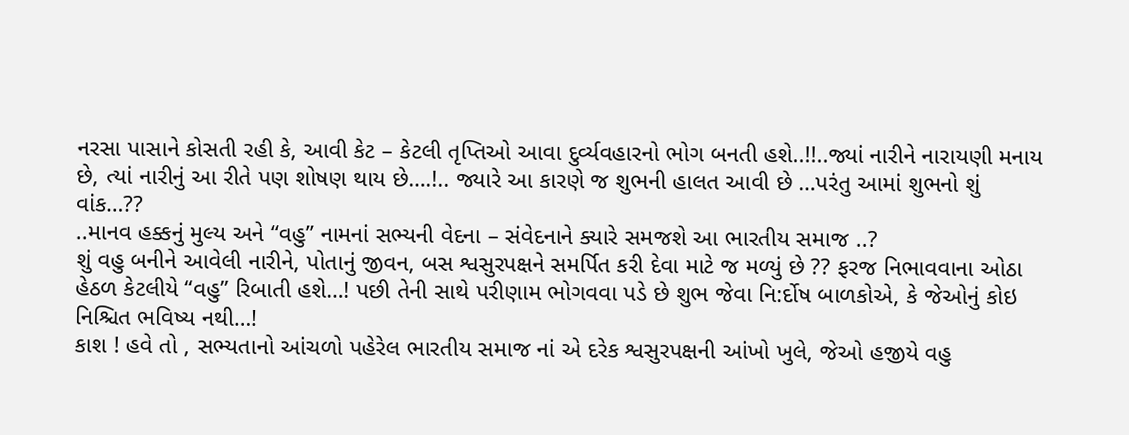નરસા પાસાને કોસતી રહી કે, આવી કેટ – કેટલી તૃપ્તિઓ આવા દુર્વ્યવહારનો ભોગ બનતી હશે..!!..જ્યાં નારીને નારાયણી મનાય છે, ત્યાં નારીનું આ રીતે પણ શોષણ થાય છે….!.. જ્યારે આ કારણે જ શુભની હાલત આવી છે …પરંતુ આમાં શુભનો શું વાંક…??
..માનવ હક્કનું મુલ્ય અને “વહુ” નામનાં સભ્યની વેદના – સંવેદનાને ક્યારે સમજશે આ ભારતીય સમાજ ..?
શું વહુ બનીને આવેલી નારીને, પોતાનું જીવન, બસ શ્વસુરપક્ષને સમર્પિત કરી દેવા માટે જ મળ્યું છે ?? ફરજ નિભાવવાના ઓઠા હેઠળ કેટલીયે “વહુ” રિબાતી હશે…! પછી તેની સાથે પરીણામ ભોગવવા પડે છે શુભ જેવા નિ:ર્દોષ બાળકોએ, કે જેઓનું કોઇ નિશ્ચિત ભવિષ્ય નથી…!
કાશ ! હવે તો , સભ્યતાનો આંચળો પહેરેલ ભારતીય સમાજ નાં એ દરેક શ્વસુરપક્ષની આંખો ખુલે, જેઓ હજીયે વહુ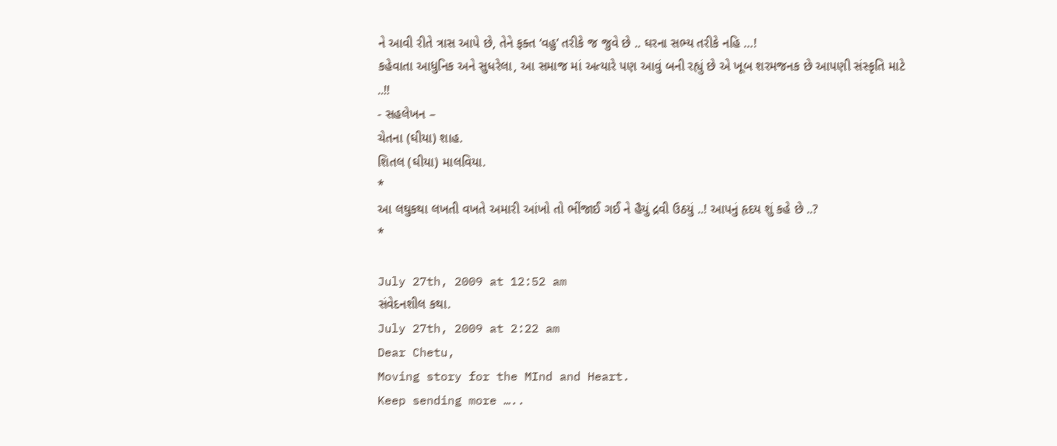ને આવી રીતે ત્રાસ આપે છે, તેને ફક્ત ‘વહુ’ તરીકે જ જુવે છે .. ઘરના સભ્ય તરીકે નહિ …!
કહેવાતા આધુનિક અને સુધરેલા, આ સમાજ માં અત્યારે પણ આવું બની રહ્યું છે એ ખૂબ શરમજનક છે આપણી સંસ્કૃતિ માટે ..!!
- સહલેખન –
ચેતના (ઘીયા) શાહ.
શિતલ (ઘીયા) માલવિયા.
*
આ લઘુકથા લખતી વખતે અમારી આંખો તો ભીંજાઈ ગઈ ને હૈયું દ્રવી ઉઠયું ..! આપનું હૃદય શું કહે છે ..?
*

July 27th, 2009 at 12:52 am
સંવેદનશીલ કથા.
July 27th, 2009 at 2:22 am
Dear Chetu,
Moving story for the MInd and Heart.
Keep sending more …..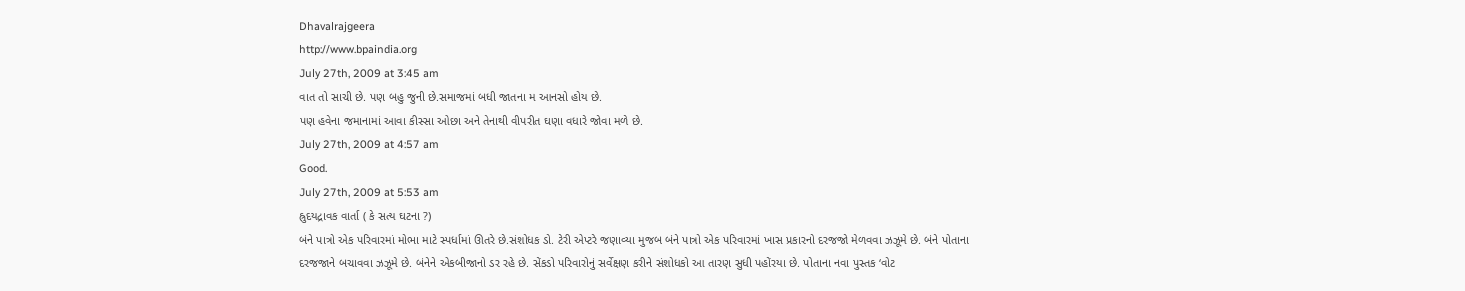Dhavalrajgeera
http://www.bpaindia.org
July 27th, 2009 at 3:45 am
વાત તો સાચી છે. પણ બહુ જુની છે.સમાજમાં બધી જાતના મ આનસો હોય છે.
પણ હવેના જમાનામાં આવા કીસ્સા ઓછા અને તેનાથી વીપરીત ઘણા વધારે જોવા મળે છે.
July 27th, 2009 at 4:57 am
Good.
July 27th, 2009 at 5:53 am
હ્રુદયદ્રાવક વાર્તા ( કે સત્ય ઘટના ?)
બંને પાત્રો એક પરિવારમાં મોભા માટે સ્પર્ધામાં ઊતરે છે.સંશોધક ડો. ટેરી એપ્ટરે જણાવ્યા મુજબ બંને પાત્રો એક પરિવારમાં ખાસ પ્રકારનો દરજજો મેળવવા ઝઝૂમે છે. બંને પોતાના દરજજાને બચાવવા ઝઝૂમે છે. બંનેને એકબીજાનો ડર રહે છે. સેંકડો પરિવારોનું સર્વેક્ષણ કરીને સંશોધકો આ તારણ સુધી પહોંરયા છે. પોતાના નવા પુસ્તક ‘વોટ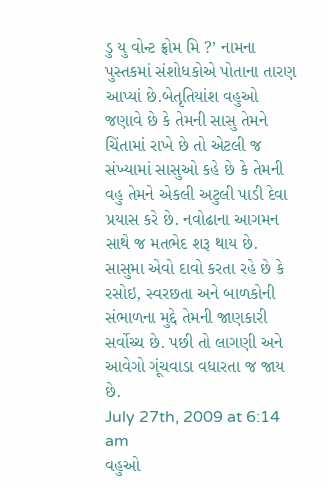ડુ યુ વોન્ટ ફ્રોમ મિ ?’ નામના પુસ્તકમાં સંશોધકોએ પોતાના તારણ આપ્યાં છે.બેતૃતિયાંશ વહુઓ જણાવે છે કે તેમની સાસુ તેમને ચિંતામાં રાખે છે તો એટલી જ સંખ્યામાં સાસુઓ કહે છે કે તેમની વહુ તેમને એકલી અટુલી પાડી દેવા પ્રયાસ કરે છે. નવોઢાના આગમન સાથે જ મતભેદ શરૂ થાય છે. સાસુમા એવો દાવો કરતા રહે છે કે રસોઇ, સ્વરછતા અને બાળકોની સંભાળના મુદ્દે તેમની જાણકારી સર્વોચ્ચ છે. પછી તો લાગણી અને આવેગો ગૂંચવાડા વધારતા જ જાય છે.
July 27th, 2009 at 6:14 am
વહુઓ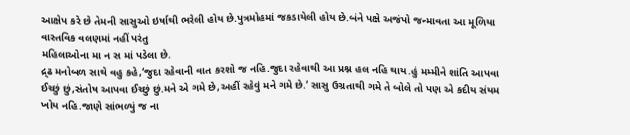આક્ષેપ કરે છે તેમની સાસુઓ ઇર્ષાથી ભરેલી હોય છે.પુત્રમોહમાં જકડાયેલી હોય છે.બંને પક્ષે અજંપો જન્માવતા આ મૂળિયા વાસ્તવિક વલણમાં નહીં પરંતુ
મહિલાઓના મા ન સ માં પડેલા છે.
દ્ર્ઢ મનોબળ સાથે વહુ કહે,‘જુદા રહેવાની વાત કરશો જ નહિ.જુદા રહેવાથી આ પ્રશ્ન હલ નહિ થાય.હું મમ્મીને શાંતિ આપવા ઈચ્છું છું,સંતોષ આપવા ઈચ્છું છું.મને એ ગમે છે,અહીં રહેવું મને ગમે છે.’ સાસુ ઉગ્રતાથી ગમે તે બોલે તો પણ એ કદીય સંયમ ખોય નહિ.જાણે સાંભળ્યું જ ના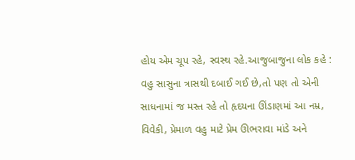હોય એમ ચૂપ રહે, સ્વસ્થ રહે.આજુબાજુના લોક કહે : વહુ સાસુના ત્રાસથી દબાઈ ગઈ છે,તો પણ તો એની સાધનામાં જ મસ્ત રહે તો હૃદયના ઊંડાણમાં આ નમ્ર, વિવેકી, પ્રેમાળ વહુ માટે પ્રેમ ઊભરાવા માંડે અને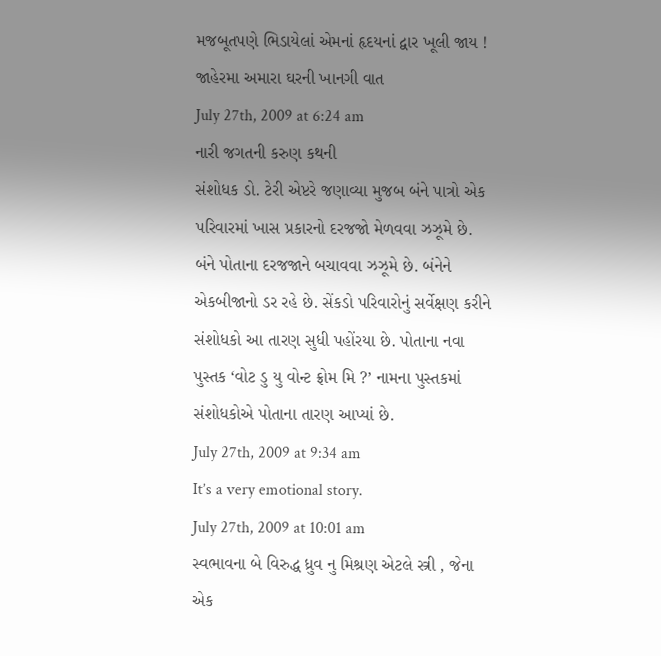મજબૂતપણે ભિડાયેલાં એમનાં હૃદયનાં દ્વાર ખૂલી જાય !
જાહેરમા અમારા ઘરની ખાનગી વાત
July 27th, 2009 at 6:24 am
નારી જગતની કરુણ કથની
સંશોધક ડો. ટેરી એપ્ટરે જણાવ્યા મુજબ બંને પાત્રો એક પરિવારમાં ખાસ પ્રકારનો દરજજો મેળવવા ઝઝૂમે છે. બંને પોતાના દરજજાને બચાવવા ઝઝૂમે છે. બંનેને એકબીજાનો ડર રહે છે. સેંકડો પરિવારોનું સર્વેક્ષણ કરીને સંશોધકો આ તારણ સુધી પહોંરયા છે. પોતાના નવા પુસ્તક ‘વોટ ડુ યુ વોન્ટ ફ્રોમ મિ ?’ નામના પુસ્તકમાં સંશોધકોએ પોતાના તારણ આપ્યાં છે.
July 27th, 2009 at 9:34 am
It’s a very emotional story.
July 27th, 2009 at 10:01 am
સ્વભાવના બે વિરુદ્ધ ધ્રુવ નુ મિશ્રણ એટલે સ્ત્રી , જેના એક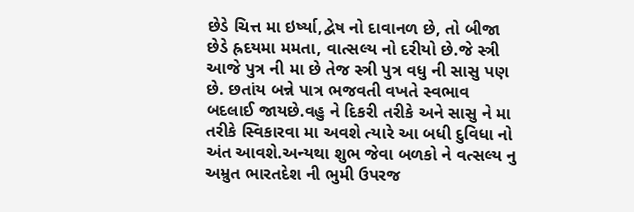છેડે ચિત્ત મા ઇર્ષ્યા,દ્વેષ નો દાવાનળ છે, તો બીજા છેડે હ્રદયમા મમતા, વાત્સલ્ય નો દરીયો છે.જે સ્ત્રી આજે પુત્ર ની મા છે તેજ સ્ત્રી પુત્ર વધુ ની સાસુ પણ છે. છતાંય બન્ને પાત્ર ભજવતી વખતે સ્વભાવ બદલાઈ જાયછે.વહુ ને દિકરી તરીકે અને સાસુ ને મા તરીકે સ્વિકારવા મા અવશે ત્યારે આ બધી દુવિધા નો અંત આવશે.અન્યથા શુભ જેવા બળકો ને વત્સલ્ય નુ અમ્રુત ભારતદેશ ની ભુમી ઉપરજ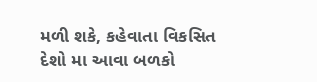મળી શકે, કહેવાતા વિકસિત દેશો મા આવા બળકો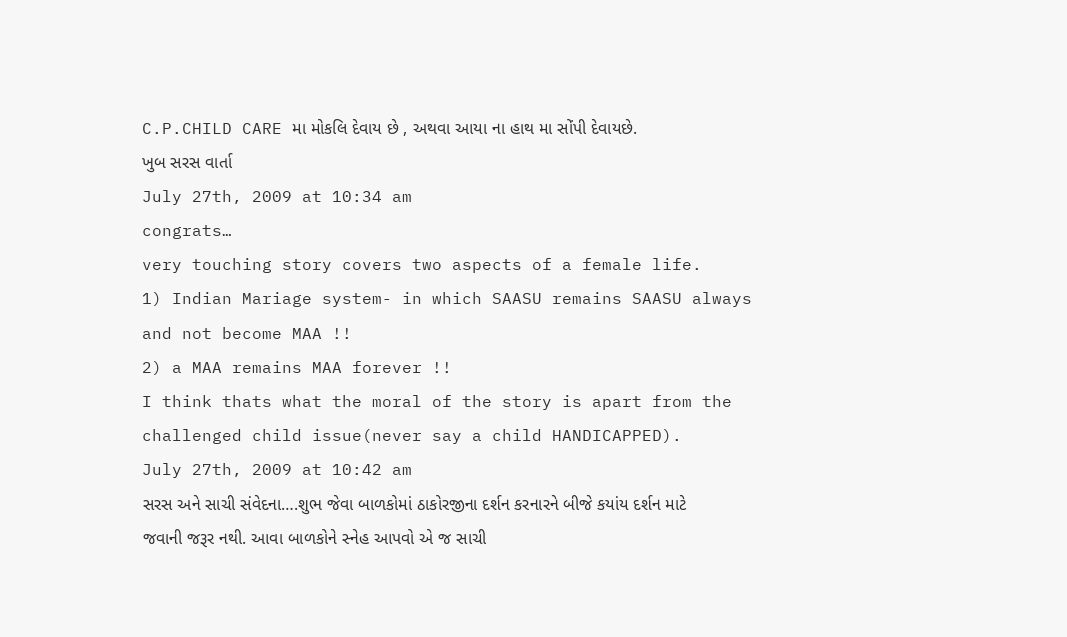C.P.CHILD CARE મા મોકલિ દેવાય છે , અથવા આયા ના હાથ મા સોંપી દેવાયછે.
ખુબ સરસ વાર્તા
July 27th, 2009 at 10:34 am
congrats…
very touching story covers two aspects of a female life.
1) Indian Mariage system- in which SAASU remains SAASU always and not become MAA !!
2) a MAA remains MAA forever !!
I think thats what the moral of the story is apart from the challenged child issue(never say a child HANDICAPPED).
July 27th, 2009 at 10:42 am
સરસ અને સાચી સંવેદના….શુભ જેવા બાળકોમાં ઠાકોરજીના દર્શન કરનારને બીજે કયાંય દર્શન માટે જવાની જરૂર નથી. આવા બાળકોને સ્નેહ આપવો એ જ સાચી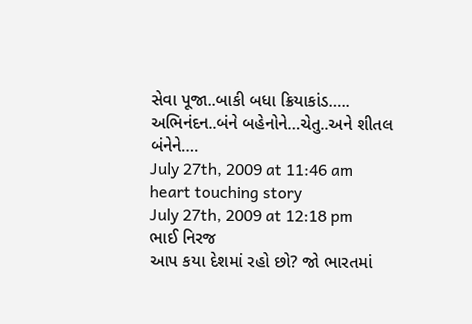સેવા પૂજા..બાકી બધા ક્રિયાકાંડ…..
અભિનંદન..બંને બહેનોને…ચેતુ..અને શીતલ બંનેને….
July 27th, 2009 at 11:46 am
heart touching story
July 27th, 2009 at 12:18 pm
ભાઈ નિરજ
આપ કયા દેશમાં રહો છો? જો ભારતમાં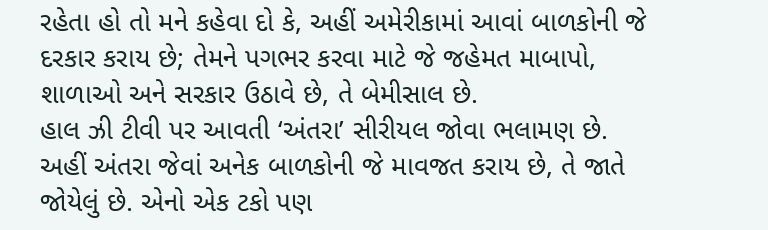રહેતા હો તો મને કહેવા દો કે, અહીં અમેરીકામાં આવાં બાળકોની જે દરકાર કરાય છે; તેમને પગભર કરવા માટે જે જહેમત માબાપો, શાળાઓ અને સરકાર ઉઠાવે છે, તે બેમીસાલ છે.
હાલ ઝી ટીવી પર આવતી ‘અંતરા’ સીરીયલ જોવા ભલામણ છે.
અહીં અંતરા જેવાં અનેક બાળકોની જે માવજત કરાય છે, તે જાતે જોયેલું છે. એનો એક ટકો પણ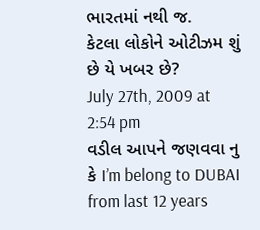ભારતમાં નથી જ.
કેટલા લોકોને ઓટીઝમ શું છે યે ખબર છે?
July 27th, 2009 at 2:54 pm
વડીલ આપને જણવવા નુ કે I’m belong to DUBAI from last 12 years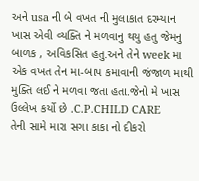અને usa ની બે વખત ની મુલાકાત દરમ્યાન ખાસ એવી વ્યક્તિ ને મળવાનુ થયુ હતુ જેમનુ બાળક , અવિકસિત હતુ.અને તેને week મા એક વખત તેન મા-બાપ કમાવાની જંજાળ માથી મુક્તિ લઈ ને મળવા જતા હતા.જેનો મે ખાસ ઉલ્લેખ કર્યો છે .C.P.CHILD CARE
તેની સામે મારા સગા કાકા નો દીકરો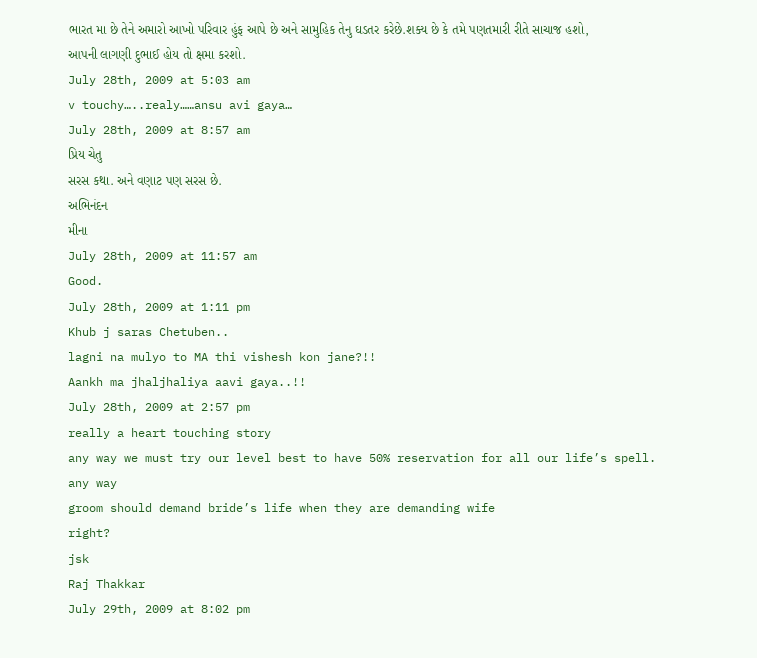ભારત મા છે તેને અમારો આખો પરિવાર હુંફ આપે છે અને સામુહિક તેનુ ઘડતર કરેછે.શક્ય છે કે તમે પણતમારી રીતે સાચાજ હશો, આપની લાગણી દુભાઈ હોય તો ક્ષમા કરશો.
July 28th, 2009 at 5:03 am
v touchy…..realy……ansu avi gaya…
July 28th, 2009 at 8:57 am
પ્રિય ચેતુ
સરસ કથા. અને વણાટ પણ સરસ છે.
અભિનંદન
મીના
July 28th, 2009 at 11:57 am
Good.
July 28th, 2009 at 1:11 pm
Khub j saras Chetuben..
lagni na mulyo to MA thi vishesh kon jane?!!
Aankh ma jhaljhaliya aavi gaya..!!
July 28th, 2009 at 2:57 pm
really a heart touching story
any way we must try our level best to have 50% reservation for all our life’s spell.
any way
groom should demand bride’s life when they are demanding wife
right?
jsk
Raj Thakkar
July 29th, 2009 at 8:02 pm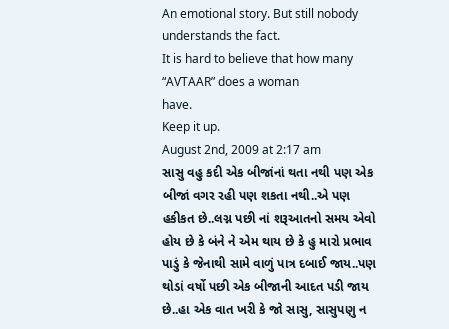An emotional story. But still nobody understands the fact.
It is hard to believe that how many “AVTAAR” does a woman
have.
Keep it up.
August 2nd, 2009 at 2:17 am
સાસુ વહુ કદી એક બીજાંનાં થતા નથી પણ એક બીજાં વગર રહી પણ શકતા નથી..એ પણ હકીકત છે..લગ્ન પછી નાં શરૂઆતનો સમય એવો હોય છે કે બંને ને એમ થાય છે કે હુ મારો પ્રભાવ પાડું કે જેનાથી સામે વાળું પાત્ર દબાઈ જાય..પણ થોડાં વર્ષો પછી એક બીજાની આદત પડી જાય છે..હા એક વાત ખરી કે જો સાસુ, સાસુપણુ ન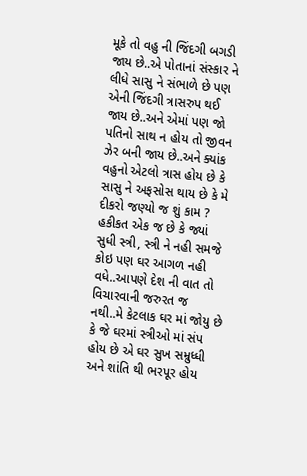મૂકે તો વહુ ની જિંદગી બગડી જાય છે..એ પોતાનાં સંસ્કાર ને લીધે સાસુ ને સંભાળે છે પણ એની જિંદગી ત્રાસરુપ થઈ જાય છે..અને એમાં પણ જો પતિનો સાથ ન હોય તો જીવન ઝેર બની જાય છે..અને ક્યાંક વહુનો એટલો ત્રાસ હોય છે કે સાસુ ને અફસોસ થાય છે કે મે દીકરો જણ્યો જ શું કામ ? હકીકત એક જ છે કે જ્યાં સુધી સ્ત્રી, સ્ત્રી ને નહી સમજે કોઇ પણ ઘર આગળ નહી વધે..આપણે દેશ ની વાત તો વિચારવાની જરુરત જ નથી..મે કેટલાક ઘર માં જોયુ છે કે જે ઘરમાં સ્ત્રીઓ માં સંપ હોય છે એ ઘર સુખ સમ્રુધ્ધી અને શાંતિ થી ભરપૂર હોય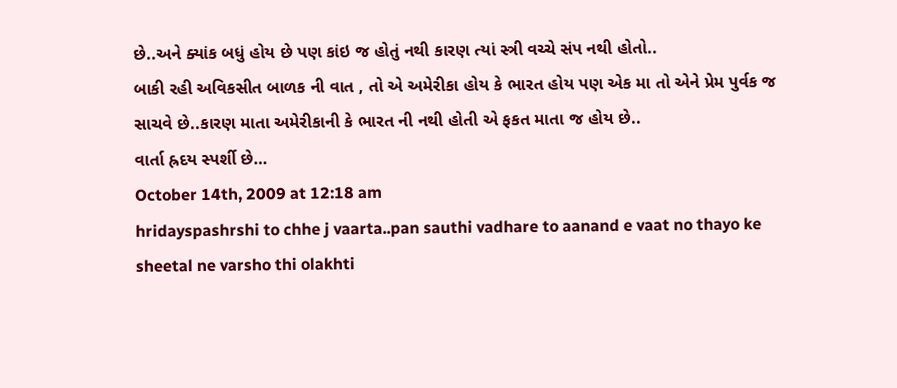છે..અને ક્યાંક બધું હોય છે પણ કાંઇ જ હોતું નથી કારણ ત્યાં સ્ત્રી વચ્ચે સંપ નથી હોતો..
બાકી રહી અવિકસીત બાળક ની વાત , તો એ અમેરીકા હોય કે ભારત હોય પણ એક મા તો એને પ્રેમ પુર્વક જ સાચવે છે..કારણ માતા અમેરીકાની કે ભારત ની નથી હોતી એ ફકત માતા જ હોય છે..
વાર્તા હ્રદય સ્પર્શી છે…
October 14th, 2009 at 12:18 am
hridayspashrshi to chhe j vaarta..pan sauthi vadhare to aanand e vaat no thayo ke sheetal ne varsho thi olakhti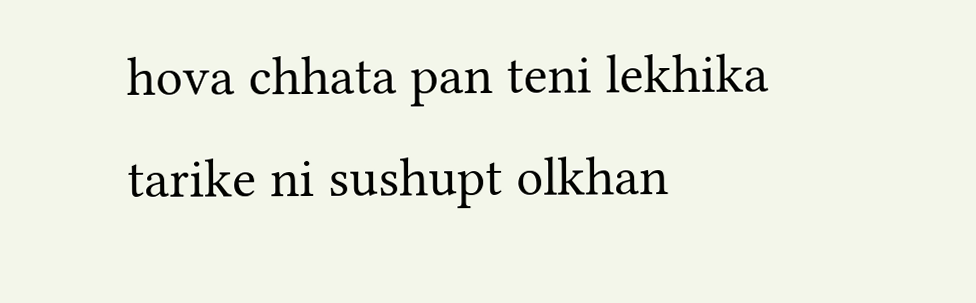hova chhata pan teni lekhika tarike ni sushupt olkhan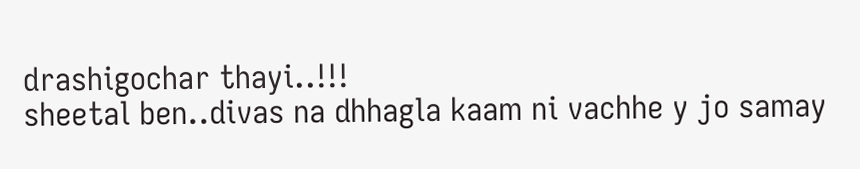drashigochar thayi..!!!
sheetal ben..divas na dhhagla kaam ni vachhe y jo samay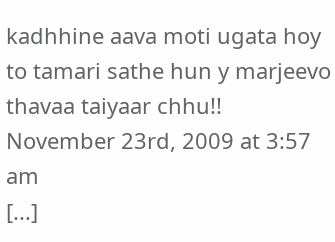kadhhine aava moti ugata hoy to tamari sathe hun y marjeevo thavaa taiyaar chhu!!
November 23rd, 2009 at 3:57 am
[...]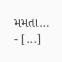મમતા… - [...]